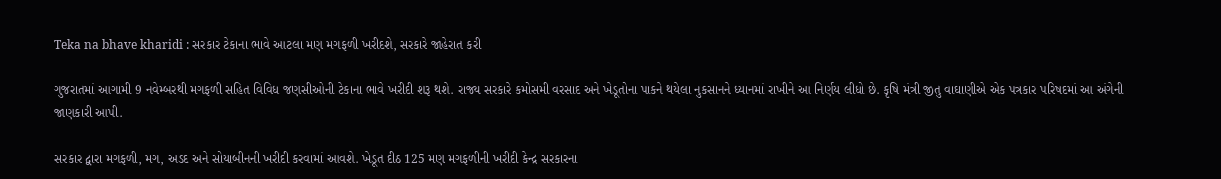Teka na bhave kharidi : સરકાર ટેકાના ભાવે આટલા મણ મગફળી ખરીદશે, સરકારે જાહેરાત કરી

ગુજરાતમાં આગામી 9 નવેમ્બરથી મગફળી સહિત વિવિધ જણસીઓની ટેકાના ભાવે ખરીદી શરૂ થશે. રાજ્ય સરકારે કમોસમી વરસાદ અને ખેડૂતોના પાકને થયેલા નુકસાનને ધ્યાનમાં રાખીને આ નિર્ણય લીધો છે. કૃષિ મંત્રી જીતુ વાઘાણીએ એક પત્રકાર પરિષદમાં આ અંગેની જાણકારી આપી.

સરકાર દ્વારા મગફળી, મગ, અડદ અને સોયાબીનની ખરીદી કરવામાં આવશે. ખેડૂત દીઠ 125 મણ મગફળીની ખરીદી કેન્દ્ર સરકારના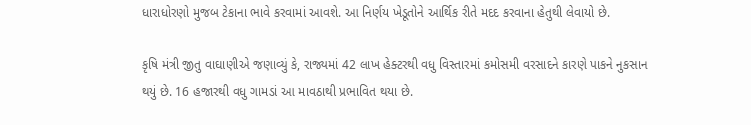ધારાધોરણો મુજબ ટેકાના ભાવે કરવામાં આવશે. આ નિર્ણય ખેડૂતોને આર્થિક રીતે મદદ કરવાના હેતુથી લેવાયો છે.

કૃષિ મંત્રી જીતુ વાઘાણીએ જણાવ્યું કે, રાજ્યમાં 42 લાખ હેક્ટરથી વધુ વિસ્તારમાં કમોસમી વરસાદને કારણે પાકને નુકસાન થયું છે. 16 હજારથી વધુ ગામડાં આ માવઠાથી પ્રભાવિત થયા છે.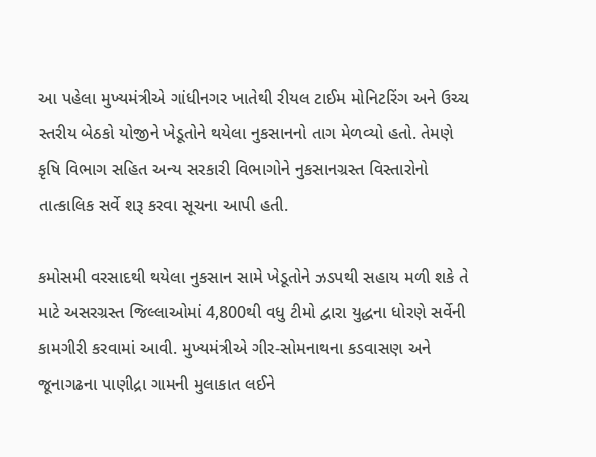આ પહેલા મુખ્યમંત્રીએ ગાંધીનગર ખાતેથી રીયલ ટાઈમ મોનિટરિંગ અને ઉચ્ચ સ્તરીય બેઠકો યોજીને ખેડૂતોને થયેલા નુકસાનનો તાગ મેળવ્યો હતો. તેમણે કૃષિ વિભાગ સહિત અન્ય સરકારી વિભાગોને નુકસાનગ્રસ્ત વિસ્તારોનો તાત્કાલિક સર્વે શરૂ કરવા સૂચના આપી હતી.

કમોસમી વરસાદથી થયેલા નુકસાન સામે ખેડૂતોને ઝડપથી સહાય મળી શકે તે માટે અસરગ્રસ્ત જિલ્લાઓમાં 4,800થી વધુ ટીમો દ્વારા યુદ્ધના ધોરણે સર્વેની કામગીરી કરવામાં આવી. મુખ્યમંત્રીએ ગીર-સોમનાથના કડવાસણ અને જૂનાગઢના પાણીદ્રા ગામની મુલાકાત લઈને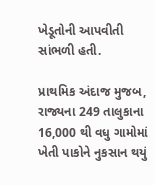ખેડૂતોની આપવીતી સાંભળી હતી.

પ્રાથમિક અંદાજ મુજબ, રાજ્યના 249 તાલુકાના 16,000 થી વધુ ગામોમાં ખેતી પાકોને નુકસાન થયું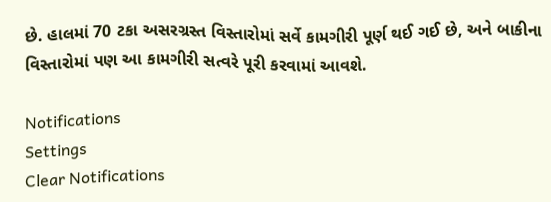છે. હાલમાં 70 ટકા અસરગ્રસ્ત વિસ્તારોમાં સર્વે કામગીરી પૂર્ણ થઈ ગઈ છે, અને બાકીના વિસ્તારોમાં પણ આ કામગીરી સત્વરે પૂરી કરવામાં આવશે.

Notifications
Settings
Clear Notifications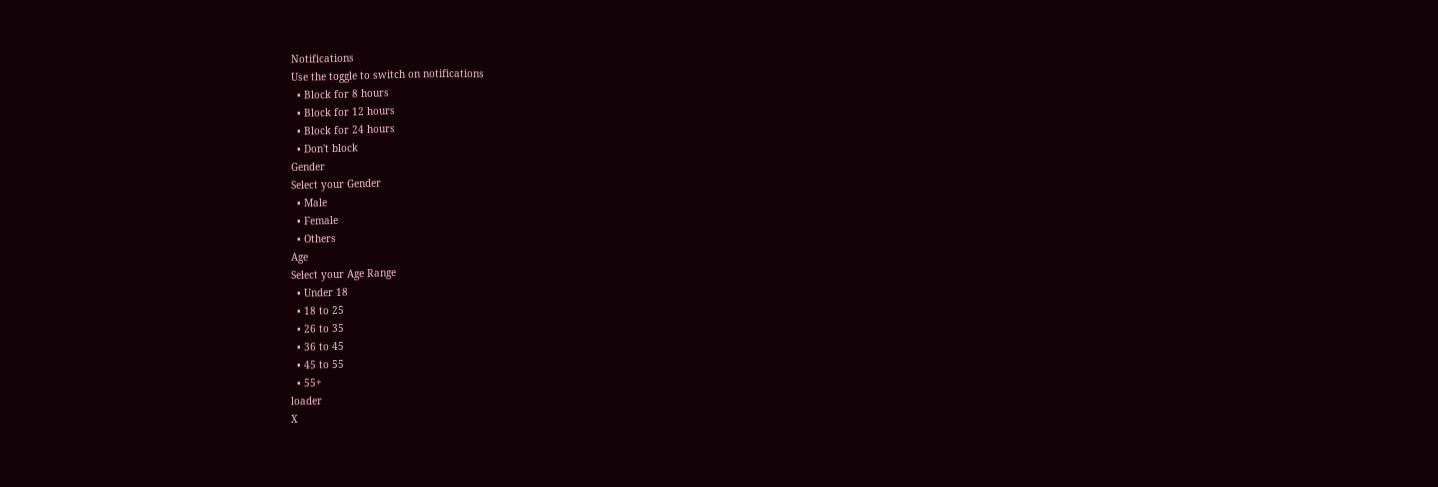Notifications
Use the toggle to switch on notifications
  • Block for 8 hours
  • Block for 12 hours
  • Block for 24 hours
  • Don't block
Gender
Select your Gender
  • Male
  • Female
  • Others
Age
Select your Age Range
  • Under 18
  • 18 to 25
  • 26 to 35
  • 36 to 45
  • 45 to 55
  • 55+
loader
X